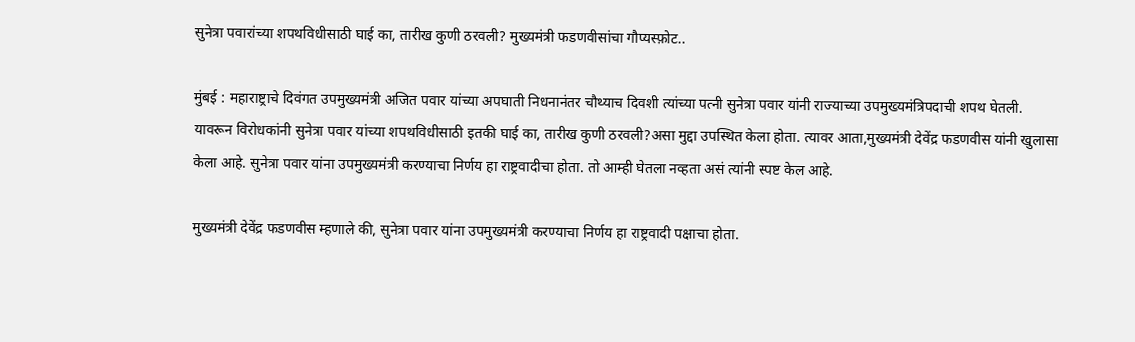सुनेत्रा पवारांच्या शपथविधीसाठी घाई का, तारीख कुणी ठरवली? मुख्यमंत्री फडणवीसांचा गौप्यस्फ़ोट..

मुंबई : महाराष्ट्राचे दिवंगत उपमुख्यमंत्री अजित पवार यांच्या अपघाती निधनानंतर चौथ्याच दिवशी त्यांच्या पत्नी सुनेत्रा पवार यांनी राज्याच्या उपमुख्यमंत्रिपदाची शपथ घेतली. यावरून विरोधकांनी सुनेत्रा पवार यांच्या शपथविधीसाठी इतकी घाई का, तारीख कुणी ठरवली?असा मुद्दा उपस्थित केला होता. त्यावर आता,मुख्यमंत्री देवेंद्र फडणवीस यांनी खुलासा केला आहे. सुनेत्रा पवार यांना उपमुख्यमंत्री करण्याचा निर्णय हा राष्ट्रवादीचा होता. तो आम्ही घेतला नव्हता असं त्यांनी स्पष्ट केल आहे.

मुख्यमंत्री देवेंद्र फडणवीस म्हणाले की, सुनेत्रा पवार यांना उपमुख्यमंत्री करण्याचा निर्णय हा राष्ट्रवादी पक्षाचा होता.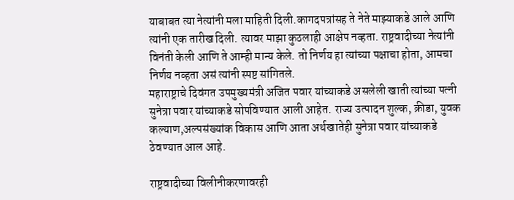याबाबत त्या नेत्यांनी मला माहिती दिली.कागदपत्रांसह ते नेते माझ्याकडे आले आणि त्यांनी एक तारीख दिली. त्यावर माझा कुठलाही आक्षेप नव्हता. राष्ट्रवादीच्या नेत्यांनी विनंती केली आणि ते आम्ही मान्य केले. तो निर्णय हा त्यांच्या पक्षाचा होता, आमचा निर्णय नव्हता असं त्यांनी स्पष्ट सांगितले.
महाराष्ट्राचे दिवंगत उपमुख्यमंत्री अजित पवार यांच्याकडे असलेली खाती त्यांच्या पत्नी सुनेत्रा पवार यांच्याकडे सोपविण्यात आली आहेत. राज्य उत्पादन शुल्क, क्रीडा, युवक कल्याण,अल्पसंख्यांक विकास आणि आता अर्थखातेही सुनेत्रा पवार यांच्याकडे ठेवण्यात आल आहे.

राष्ट्रवादीच्या विलीनीकरणावरही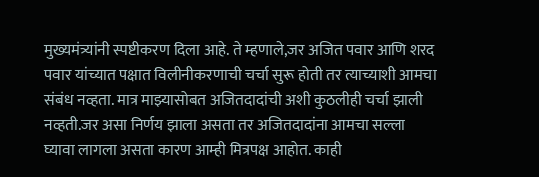मुख्यमंत्र्यांनी स्पष्टीकरण दिला आहे. ते म्हणाले,जर अजित पवार आणि शरद पवार यांच्यात पक्षात विलीनीकरणाची चर्चा सुरू होती तर त्याच्याशी आमचा संबंध नव्हता. मात्र माझ्यासोबत अजितदादांची अशी कुठलीही चर्चा झाली नव्हती.जर असा निर्णय झाला असता तर अजितदादांना आमचा सल्ला घ्यावा लागला असता कारण आम्ही मित्रपक्ष आहोत. काही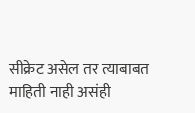सीक्रेट असेल तर त्याबाबत माहिती नाही असंही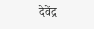देवेंद्र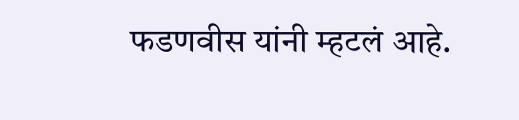फडणवीस यांनी म्हटलं आहे.